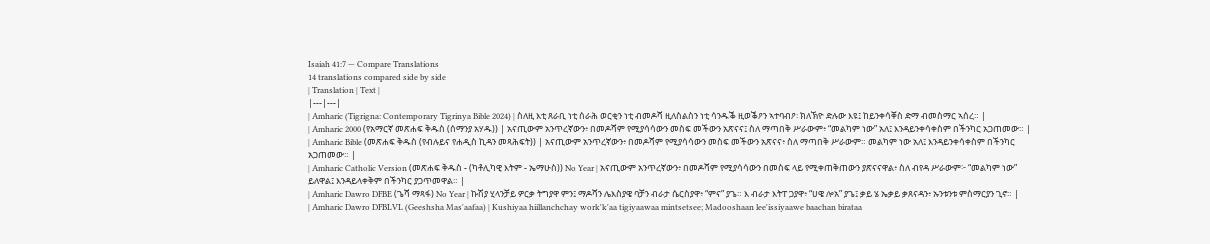Isaiah 41:7 — Compare Translations
14 translations compared side by side
| Translation | Text |
|---|---|
| Amharic (Tigrigna: Contemporary Tigrinya Bible 2024) | ስለዚ እቲ ጸራቢ ነቲ ሰራሕ ወርቂን ነቲ ብመዶሻ ዚለስልስን ነቲ ሳንዱቕ ዚወቕዖን ኣተባብዖ፡ ክለኽዮ ድሉው እዩ፤ ከይንቀሳቐስ ድማ ብመስማር ኣሰረ። |
| Amharic 2000 (የአማርኛ መጽሐፍ ቅዱስ (ሰማንያ አሃዱ)) | አናጢውም አንጥረኛውን፥ በመዶሻም የሚያሳሳውን መስፍ መችውን አጽናና፤ ስለ ማጣበቅ ሥራውም፥ “መልካም ነው” አለ፤ እንዳይንቀሳቀስም በችንካር አጋጠመው። |
| Amharic Bible (መጽሐፍ ቅዱስ (የብሉይና የሐዲስ ኪዳን መጻሕፍት)) | አናጢውም አንጥረኛውን፥ በመዶሻም የሚያሳሳውን መስፍ መችውን አጽናና፥ ስለ ማጣበቅ ሥራውም። መልካም ነው አለ፤ እንዳይንቀሳቀስም በችንካር አጋጠመው። |
| Amharic Catholic Version (መጽሐፍ ቅዱስ - (ካቶሊካዊ እትም - ኤማሁስ)) No Year | አናጢውም አንጥረኛውን፥ በመዶሻም የሚያሳሳውን በመስፍ ላይ የሚቀጠቅጠውን ያጽናናዋል፥ ስለ ብየዳ ሥራውም፦ “መልካም ነው” ይለዋል፤ እንዳይላቀቅም በችንካር ያጋጥመዋል። |
| Amharic Dawro DFBE (ጌሻ ማጻፋ) No Year | ኩሽያ ሂላንቻይ ዎርቃ ትግያዋ ምን፤ ማዶሻን ሌእስያዌ ባቻን ብራታ ሴርስያዋ፥ “ምና” ያጌ። እ ብራታ እትፐ ጋያዋ፥ “ሀዌ ሎአ” ያጌ፤ ቃይ ሄ ኤቃይ ቃጸናዳን፥ ኡንቱንቱ ምስማርያን ጊኖ። |
| Amharic Dawro DFBLVL (Geeshsha Mas'aafaa) | Kushiyaa hiillanchchay work'k'aa tigiyaawaa mintsetsee; Madooshaan lee'issiyaawe baachan birataa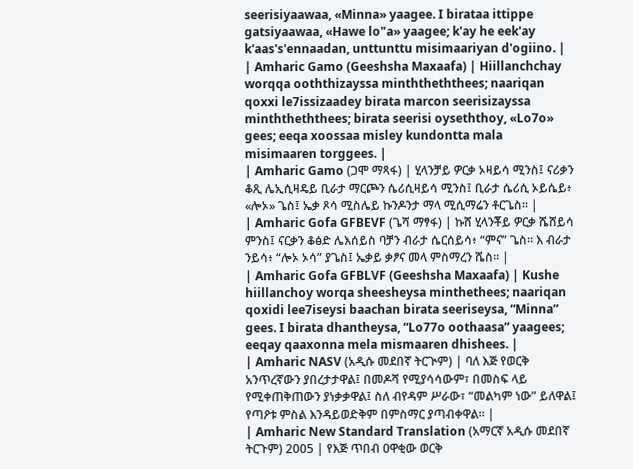seerisiyaawaa, «Minna» yaagee. I birataa ittippe gatsiyaawaa, «Hawe lo"a» yaagee; k'ay he eek'ay k'aas's'ennaadan, unttunttu misimaariyan d'ogiino. |
| Amharic Gamo (Geeshsha Maxaafa) | Hiillanchchay worqqa ooththizayssa minththeththees; naariqan qoxxi le7issizaadey birata marcon seerisizayssa minththeththees; birata seerisi oyseththoy, «Lo7o» gees; eeqa xoossaa misley kundontta mala misimaaren torggees. |
| Amharic Gamo (ጋሞ ማጻፋ) | ሂላንቻይ ዎርቃ ኦዛይሳ ሚንስ፤ ናሪቃን ቆጺ ሌኢሲዛዴይ ቢራታ ማርጮን ሴሪሲዛይሳ ሚንስ፤ ቢራታ ሴሪሲ ኦይሴይ፥ «ሎኦ» ጌስ፤ ኤቃ ጾሳ ሚስሌይ ኩንዶንታ ማላ ሚሲማሬን ቶርጌስ። |
| Amharic Gofa GFBEVF (ጌሻ ማፃፋ) | ኩሸ ሂላንቾይ ዎርቃ ሼሸይሳ ምንስ፤ ናርቃን ቆፅድ ሌእሰይስ ባቻን ብራታ ሴርሰይሳ፥ “ምና” ጌስ። እ ብራታ ንይሳ፥ “ሎኦ ኦሳ” ያጌስ፤ ኤቃይ ቃፆና መላ ምስማረን ሼስ። |
| Amharic Gofa GFBLVF (Geeshsha Maxaafa) | Kushe hiillanchoy worqa sheesheysa minthethees; naariqan qoxidi lee7iseysi baachan birata seeriseysa, “Minna” gees. I birata dhantheysa, “Lo77o oothaasa” yaagees; eeqay qaaxonna mela mismaaren dhishees. |
| Amharic NASV (አዲሱ መደበኛ ትርጒም) | ባለ እጅ የወርቅ አንጥረኛውን ያበረታታዋል፤ በመዶሻ የሚያሳሳውም፣ በመስፍ ላይ የሚቀጠቅጠውን ያነቃቃዋል፤ ስለ ብየዳም ሥራው፣ “መልካም ነው” ይለዋል፤ የጣዖቱ ምስል እንዳይወድቅም በምስማር ያጣብቀዋል። |
| Amharic New Standard Translation (አማርኛ አዲሱ መደበኛ ትርጉም) 2005 | የእጅ ጥበብ ዐዋቂው ወርቅ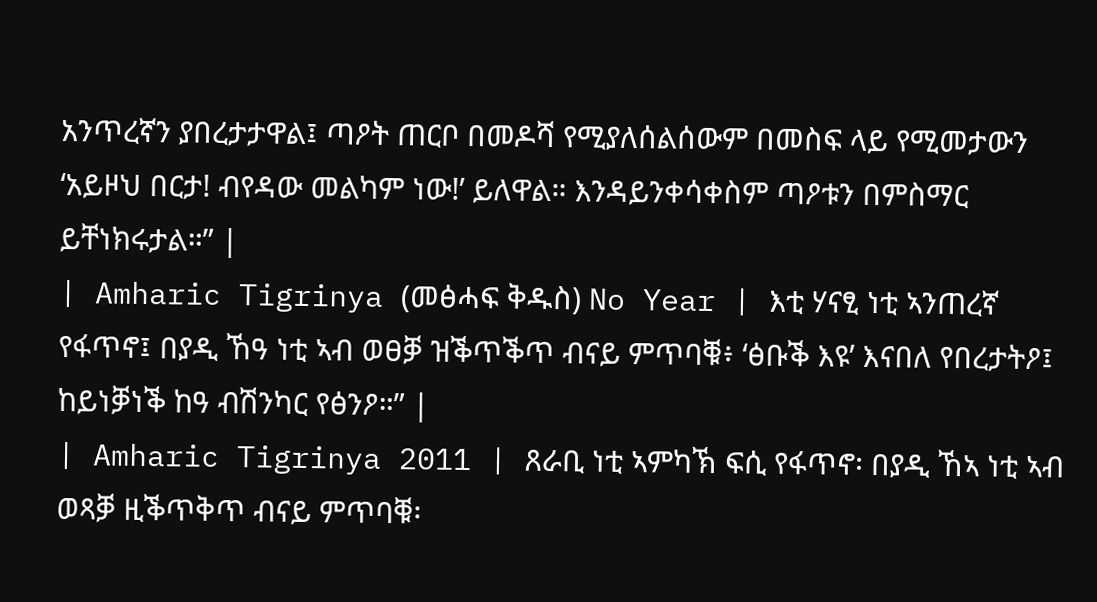አንጥረኛን ያበረታታዋል፤ ጣዖት ጠርቦ በመዶሻ የሚያለሰልሰውም በመስፍ ላይ የሚመታውን ‘አይዞህ በርታ! ብየዳው መልካም ነው!’ ይለዋል። እንዳይንቀሳቀስም ጣዖቱን በምስማር ይቸነክሩታል።” |
| Amharic Tigrinya (መፅሓፍ ቅዱስ) No Year | እቲ ሃናፂ ነቲ ኣንጠረኛ የፋጥኖ፤ በያዲ ኸዓ ነቲ ኣብ ወፀቓ ዝቕጥቕጥ ብናይ ምጥባቑ፥ ‘ፅቡቕ እዩ’ እናበለ የበረታትዖ፤ ከይነቓነቕ ከዓ ብሽንካር የፅንዖ።” |
| Amharic Tigrinya 2011 | ጸራቢ ነቲ ኣምካኽ ፍሲ የፋጥኖ፡ በያዲ ኸኣ ነቲ ኣብ ወጻቓ ዚቕጥቅጥ ብናይ ምጥባቑ፡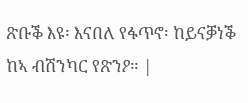ጽቡቕ እዩ፡ እናበለ የፋጥኖ፡ ከይናቓነቕ ከኣ ብሽንካር የጽንዖ። |